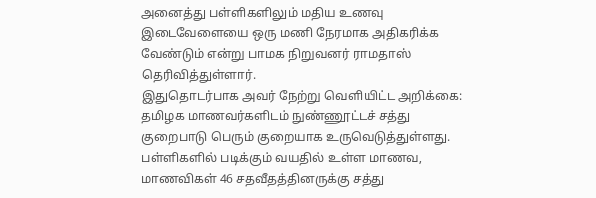அனைத்து பள்ளிகளிலும் மதிய உணவு இடைவேளையை ஒரு மணி நேரமாக அதிகரிக்க வேண்டும் என்று பாமக நிறுவனர் ராமதாஸ் தெரிவித்துள்ளார்.
இதுதொடர்பாக அவர் நேற்று வெளியிட்ட அறிக்கை:
தமிழக மாணவர்களிடம் நுண்ணூட்டச் சத்து குறைபாடு பெரும் குறையாக உருவெடுத்துள்ளது. பள்ளிகளில் படிக்கும் வயதில் உள்ள மாணவ, மாணவிகள் 46 சதவீதத்தினருக்கு சத்து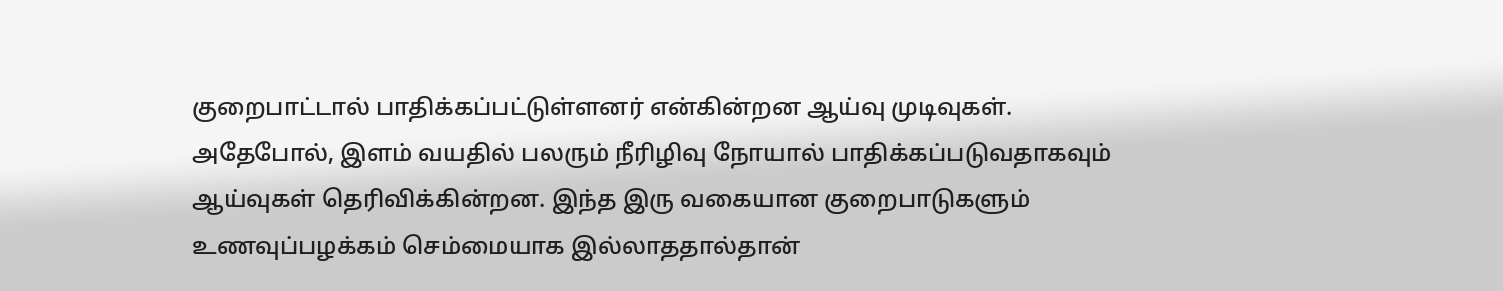குறைபாட்டால் பாதிக்கப்பட்டுள்ளனர் என்கின்றன ஆய்வு முடிவுகள்.
அதேபோல், இளம் வயதில் பலரும் நீரிழிவு நோயால் பாதிக்கப்படுவதாகவும் ஆய்வுகள் தெரிவிக்கின்றன. இந்த இரு வகையான குறைபாடுகளும் உணவுப்பழக்கம் செம்மையாக இல்லாததால்தான்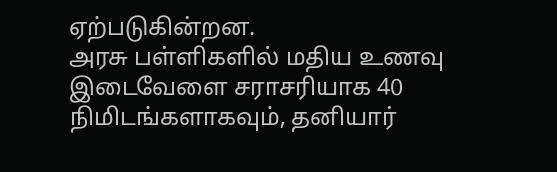ஏற்படுகின்றன.
அரசு பள்ளிகளில் மதிய உணவு இடைவேளை சராசரியாக 40 நிமிடங்களாகவும், தனியார்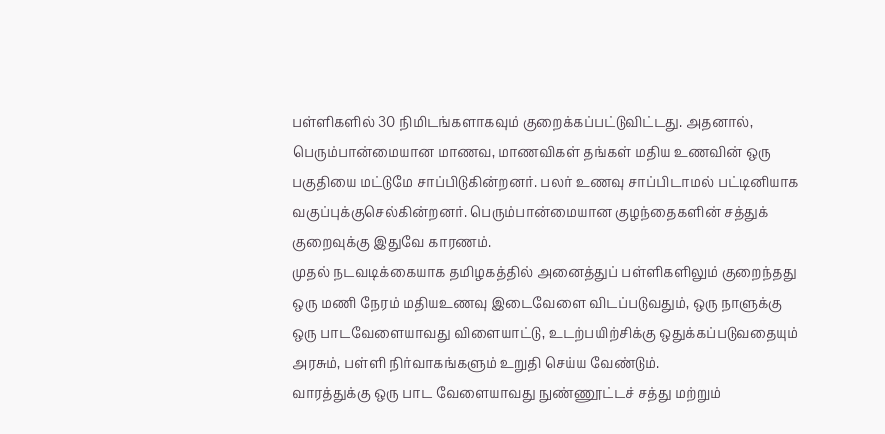பள்ளிகளில் 30 நிமிடங்களாகவும் குறைக்கப்பட்டுவிட்டது. அதனால், பெரும்பான்மையான மாணவ, மாணவிகள் தங்கள் மதிய உணவின் ஒரு பகுதியை மட்டுமே சாப்பிடுகின்றனர். பலர் உணவு சாப்பிடாமல் பட்டினியாக வகுப்புக்குசெல்கின்றனர். பெரும்பான்மையான குழந்தைகளின் சத்துக் குறைவுக்கு இதுவே காரணம்.
முதல் நடவடிக்கையாக தமிழகத்தில் அனைத்துப் பள்ளிகளிலும் குறைந்தது ஒரு மணி நேரம் மதியஉணவு இடைவேளை விடப்படுவதும், ஒரு நாளுக்கு ஒரு பாடவேளையாவது விளையாட்டு, உடற்பயிற்சிக்கு ஒதுக்கப்படுவதையும் அரசும், பள்ளி நிர்வாகங்களும் உறுதி செய்ய வேண்டும்.
வாரத்துக்கு ஒரு பாட வேளையாவது நுண்ணூட்டச் சத்து மற்றும்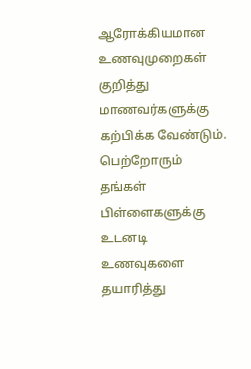ஆரோக்கியமான உணவுமுறைகள் குறித்து மாணவர்களுக்கு கற்பிக்க வேண்டும். பெற்றோரும் தங்கள் பிள்ளைகளுக்கு உடனடி உணவுகளை தயாரித்து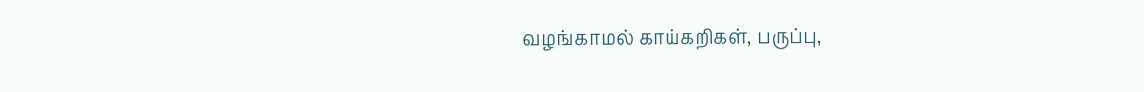வழங்காமல் காய்கறிகள், பருப்பு,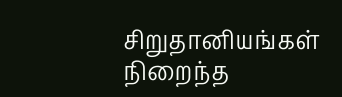சிறுதானியங்கள் நிறைந்த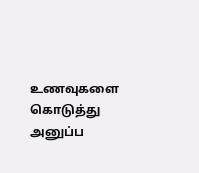உணவுகளை கொடுத்து அனுப்ப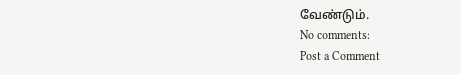வேண்டும்.
No comments:
Post a Comment